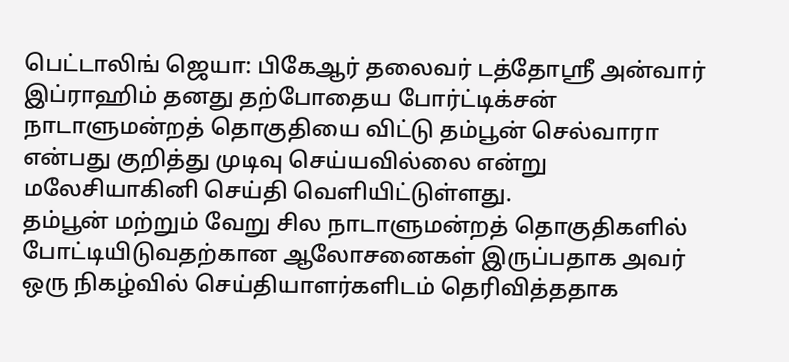பெட்டாலிங் ஜெயா: பிகேஆர் தலைவர் டத்தோஸ்ரீ அன்வார் இப்ராஹிம் தனது தற்போதைய போர்ட்டிக்சன் நாடாளுமன்றத் தொகுதியை விட்டு தம்பூன் செல்வாரா என்பது குறித்து முடிவு செய்யவில்லை என்று மலேசியாகினி செய்தி வெளியிட்டுள்ளது.
தம்பூன் மற்றும் வேறு சில நாடாளுமன்றத் தொகுதிகளில் போட்டியிடுவதற்கான ஆலோசனைகள் இருப்பதாக அவர் ஒரு நிகழ்வில் செய்தியாளர்களிடம் தெரிவித்ததாக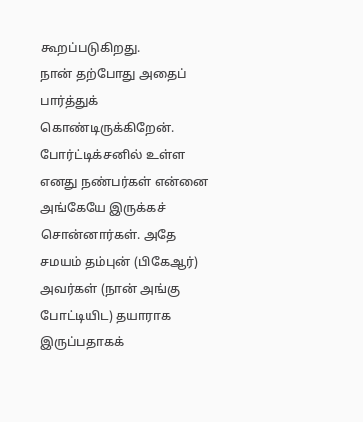கூறப்படுகிறது.
நான் தற்போது அதைப் பார்த்துக் கொண்டிருக்கிறேன். போர்ட்டிக்சனில் உள்ள எனது நண்பர்கள் என்னை அங்கேயே இருக்கச் சொன்னார்கள். அதே சமயம் தம்புன் (பிகேஆர்) அவர்கள் (நான் அங்கு போட்டியிட) தயாராக இருப்பதாகக்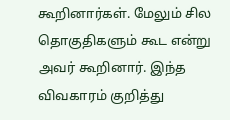கூறினார்கள். மேலும் சில தொகுதிகளும் கூட என்று அவர் கூறினார். இந்த விவகாரம் குறித்து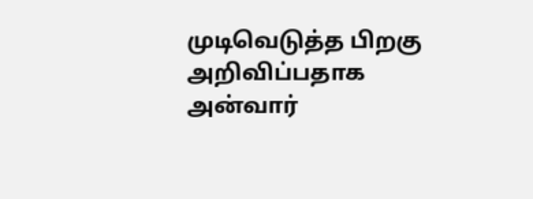முடிவெடுத்த பிறகு அறிவிப்பதாக அன்வார்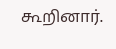கூறினார்.